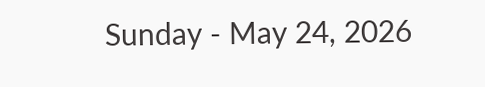Sunday - May 24, 2026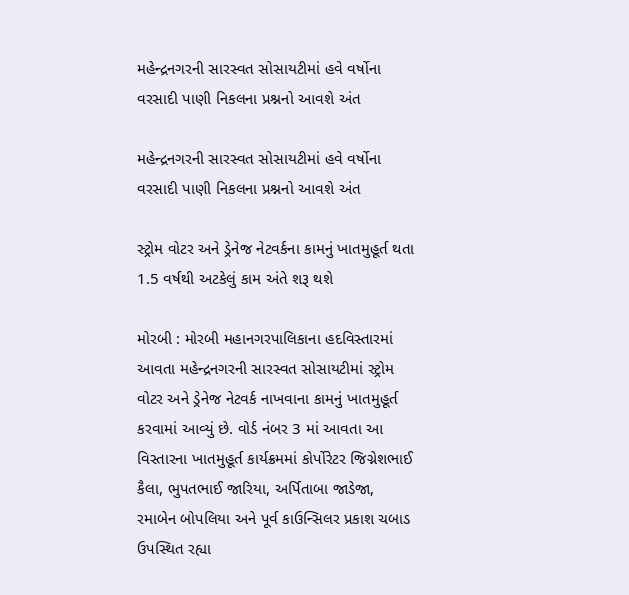મહેન્દ્રનગરની સારસ્વત સોસાયટીમાં હવે વર્ષોના વરસાદી પાણી નિકલના પ્રશ્નનો આવશે અંત

મહેન્દ્રનગરની સારસ્વત સોસાયટીમાં હવે વર્ષોના વરસાદી પાણી નિકલના પ્રશ્નનો આવશે અંત

સ્ટ્રોમ વોટર અને ડ્રેનેજ નેટવર્કના કામનું ખાતમુહૂર્ત થતા 1.5 વર્ષથી અટકેલું કામ અંતે શરૂ થશે

મોરબી : મોરબી મહાનગરપાલિકાના હદવિસ્તારમાં આવતા મહેન્દ્રનગરની સારસ્વત સોસાયટીમાં સ્ટ્રોમ વોટર અને ડ્રેનેજ નેટવર્ક નાખવાના કામનું ખાતમુહૂર્ત કરવામાં આવ્યું છે. વોર્ડ નંબર 3 માં આવતા આ વિસ્તારના ખાતમુહૂર્ત કાર્યક્રમમાં કોર્પોરેટર જિગ્નેશભાઈ કૈલા, ભુપતભાઈ જારિયા, અર્પિતાબા જાડેજા, રમાબેન બોપલિયા અને પૂર્વ કાઉન્સિલર પ્રકાશ ચબાડ ઉપસ્થિત રહ્યા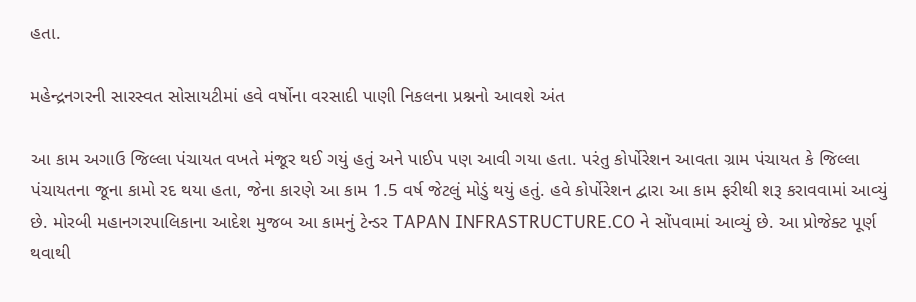હતા.

મહેન્દ્રનગરની સારસ્વત સોસાયટીમાં હવે વર્ષોના વરસાદી પાણી નિકલના પ્રશ્નનો આવશે અંત

આ કામ અગાઉ જિલ્લા પંચાયત વખતે મંજૂર થઈ ગયું હતું અને પાઈપ પણ આવી ગયા હતા. પરંતુ કોર્પોરેશન આવતા ગ્રામ પંચાયત કે જિલ્લા પંચાયતના જૂના કામો રદ થયા હતા, જેના કારણે આ કામ 1.5 વર્ષ જેટલું મોડું થયું હતું. હવે કોર્પોરેશન દ્વારા આ કામ ફરીથી શરૂ કરાવવામાં આવ્યું છે. મોરબી મહાનગરપાલિકાના આદેશ મુજબ આ કામનું ટેન્ડર TAPAN INFRASTRUCTURE.CO ને સોંપવામાં આવ્યું છે. આ પ્રોજેક્ટ પૂર્ણ થવાથી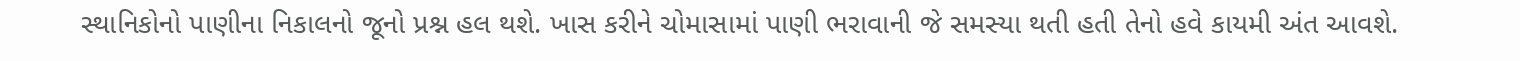સ્થાનિકોનો પાણીના નિકાલનો જૂનો પ્રશ્ન હલ થશે. ખાસ કરીને ચોમાસામાં પાણી ભરાવાની જે સમસ્યા થતી હતી તેનો હવે કાયમી અંત આવશે.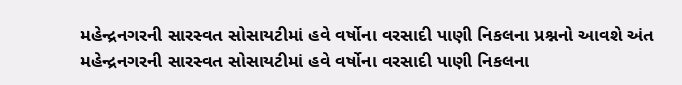મહેન્દ્રનગરની સારસ્વત સોસાયટીમાં હવે વર્ષોના વરસાદી પાણી નિકલના પ્રશ્નનો આવશે અંત
મહેન્દ્રનગરની સારસ્વત સોસાયટીમાં હવે વર્ષોના વરસાદી પાણી નિકલના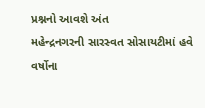પ્રશ્નનો આવશે અંત
મહેન્દ્રનગરની સારસ્વત સોસાયટીમાં હવે વર્ષોના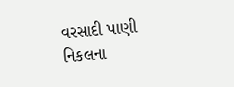વરસાદી પાણી નિકલના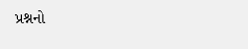પ્રશ્નનો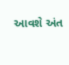આવશે અંત